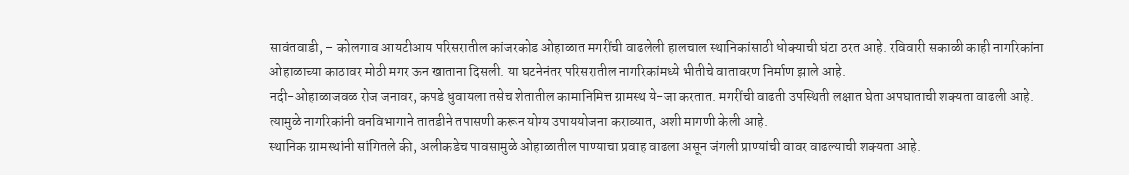सावंतवाडी, – कोलगाव आयटीआय परिसरातील कांजरकोड ओहाळात मगरींची वाढलेली हालचाल स्थानिकांसाठी धोक्याची घंटा ठरत आहे. रविवारी सकाळी काही नागरिकांना ओहाळाच्या काठावर मोठी मगर ऊन खाताना दिसली. या घटनेनंतर परिसरातील नागरिकांमध्ये भीतीचे वातावरण निर्माण झाले आहे.
नदी-ओहाळाजवळ रोज जनावर, कपडे धुवायला तसेच शेतातील कामानिमित्त ग्रामस्थ ये-जा करतात. मगरींची वाढती उपस्थिती लक्षात घेता अपघाताची शक्यता वाढली आहे. त्यामुळे नागरिकांनी वनविभागाने तातडीने तपासणी करून योग्य उपाययोजना कराव्यात, अशी मागणी केली आहे.
स्थानिक ग्रामस्थांनी सांगितले की, अलीकडेच पावसामुळे ओहाळातील पाण्याचा प्रवाह वाढला असून जंगली प्राण्यांची वावर वाढल्याची शक्यता आहे.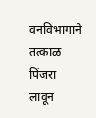वनविभागाने तत्काळ पिंजरा लावून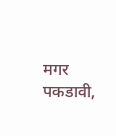मगर पकडावी,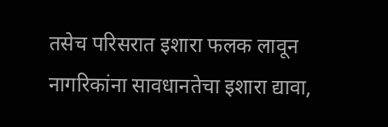तसेच परिसरात इशारा फलक लावून नागरिकांना सावधानतेचा इशारा द्यावा,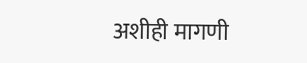अशीही मागणी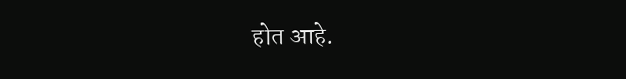होत आहे.